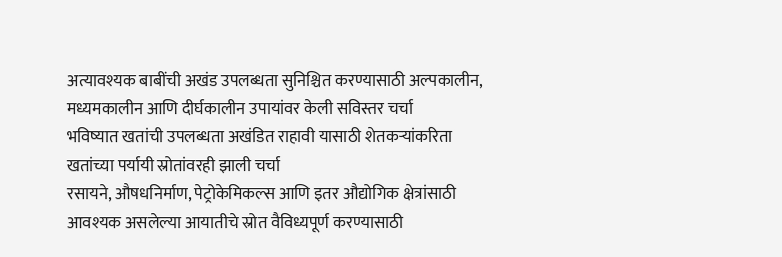अत्यावश्यक बाबींची अखंड उपलब्धता सुनिश्चित करण्यासाठी अल्पकालीन, मध्यमकालीन आणि दीर्घकालीन उपायांवर केली सविस्तर चर्चा
भविष्यात खतांची उपलब्धता अखंडित राहावी यासाठी शेतकऱ्यांकरिता खतांच्या पर्यायी स्रोतांवरही झाली चर्चा
रसायने, औषधनिर्माण, पेट्रोकेमिकल्स आणि इतर औद्योगिक क्षेत्रांसाठी आवश्यक असलेल्या आयातीचे स्रोत वैविध्यपूर्ण करण्यासाठी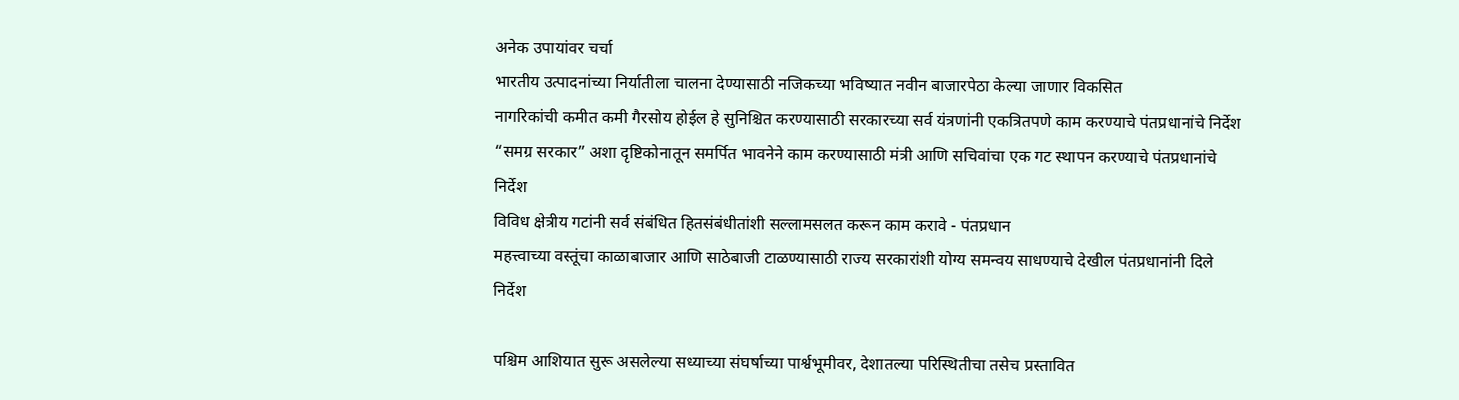अनेक उपायांवर चर्चा
भारतीय उत्पादनांच्या निर्यातीला चालना देण्यासाठी नजिकच्या भविष्यात नवीन बाजारपेठा केल्या जाणार विकसित
नागरिकांची कमीत कमी गैरसोय होईल हे सुनिश्चित करण्यासाठी सरकारच्या सर्व यंत्रणांनी एकत्रितपणे काम करण्याचे पंतप्रधानांचे निर्देश
“समग्र सरकार” अशा दृष्टिकोनातून समर्पित भावनेने काम करण्यासाठी मंत्री आणि सचिवांचा एक गट स्थापन करण्याचे पंतप्रधानांचे निर्देश
विविध क्षेत्रीय गटांनी सर्व संबंधित हितसंबंधीतांशी सल्लामसलत करून काम करावे - पंतप्रधान
महत्त्वाच्या वस्तूंचा काळाबाजार आणि साठेबाजी टाळण्यासाठी राज्य सरकारांशी योग्य समन्वय साधण्याचे देखील पंतप्रधानांनी दिले निर्देश

पश्चिम आशियात सुरू असलेल्या सध्याच्या संघर्षाच्या पार्श्वभूमीवर, देशातल्या परिस्थितीचा तसेच प्रस्तावित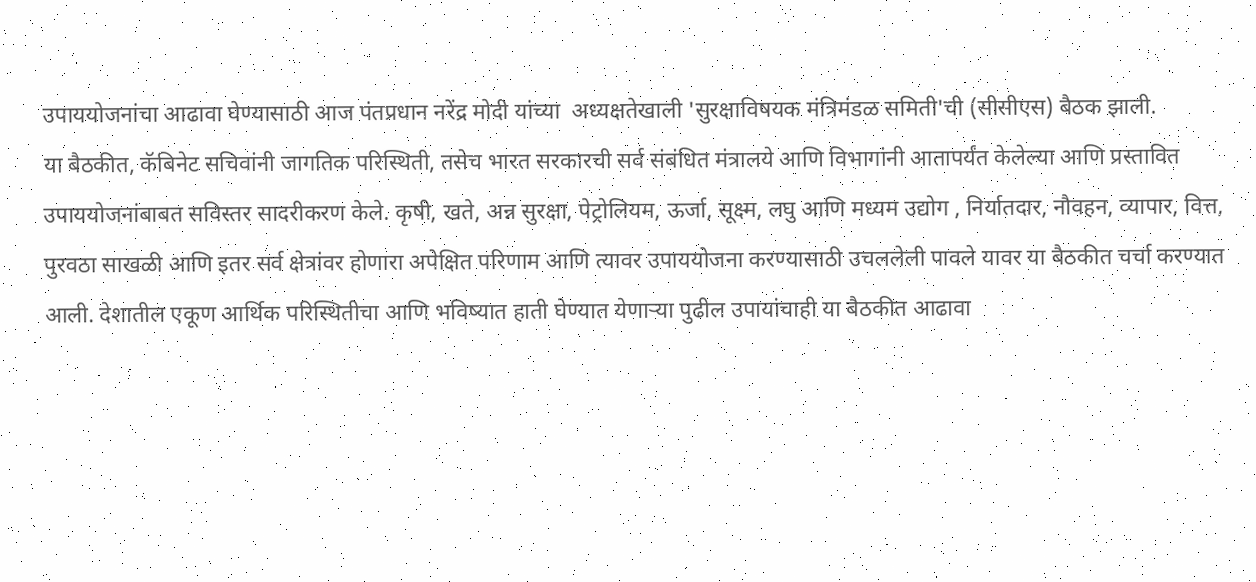उपाययोजनांचा आढावा घेण्यासाठी आज पंतप्रधान नरेंद्र मोदी यांच्या  अध्यक्षतेखाली 'सुरक्षाविषयक मंत्रिमंडळ समिती'ची (सीसीएस) बैठक झाली.
या बैठकीत, कॅबिनेट सचिवांनी जागतिक परिस्थिती, तसेच भारत सरकारची सर्व संबंधित मंत्रालये आणि विभागांनी आतापर्यंत केलेल्या आणि प्रस्तावित उपाययोजनांबाबत सविस्तर सादरीकरण केले. कृषी, खते, अन्न सुरक्षा, पेट्रोलियम, ऊर्जा, सूक्ष्म, लघु आणि मध्यम उद्योग , निर्यातदार, नौवहन, व्यापार, वित्त, पुरवठा साखळी आणि इतर सर्व क्षेत्रांवर होणारा अपेक्षित परिणाम आणि त्यावर उपाययोजना करण्यासाठी उचललेली पावले यावर या बैठकीत चर्चा करण्यात आली. देशातील एकूण आर्थिक परिस्थितीचा आणि भविष्यात हाती घेण्यात येणाऱ्या पुढील उपायांचाही या बैठकीत आढावा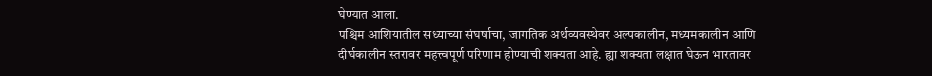घेण्यात आला.
पश्चिम आशियातील सध्याच्या संघर्षाचा, जागतिक अर्थव्यवस्थेवर अल्पकालीन, मध्यमकालीन आणि दीर्घकालीन स्तरावर महत्त्वपूर्ण परिणाम होण्याची शक्यता आहे. ह्या शक्यता लक्षात घेऊन भारतावर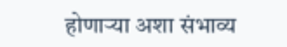होणाऱ्या अशा संभाव्य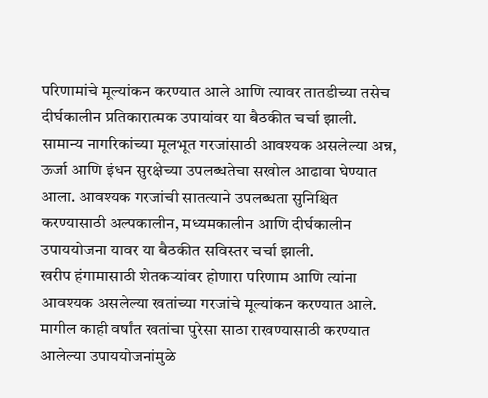परिणामांचे मूल्यांकन करण्यात आले आणि त्यावर तातडीच्या तसेच दीर्घकालीन प्रतिकारात्मक उपायांवर या बैठकीत चर्चा झाली.
सामान्य नागरिकांच्या मूलभूत गरजांसाठी आवश्यक असलेल्या अन्न, ऊर्जा आणि इंधन सुरक्षेच्या उपलब्धतेचा सखोल आढावा घेण्यात आला. आवश्यक गरजांची सातत्याने उपलब्धता सुनिश्चित करण्यासाठी अल्पकालीन, मध्यमकालीन आणि दीर्घकालीन उपाययोजना यावर या बैठकीत सविस्तर चर्चा झाली.
खरीप हंगामासाठी शेतकऱ्यांवर होणारा परिणाम आणि त्यांना आवश्यक असलेल्या खतांच्या गरजांचे मूल्यांकन करण्यात आले. मागील काही वर्षांत खतांचा पुरेसा साठा राखण्यासाठी करण्यात आलेल्या उपाययोजनांमुळे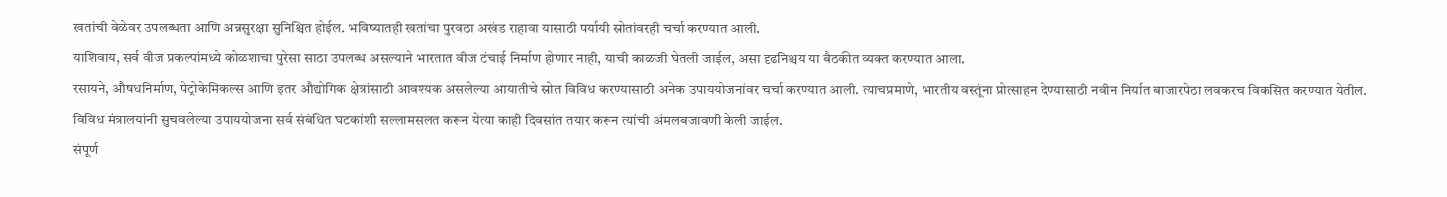खतांची वेळेवर उपलब्धता आणि अन्नसुरक्षा सुनिश्चित होईल. भविष्यातही खतांचा पुरवठा अखंड राहावा यासाठी पर्यायी स्रोतांवरही चर्चा करण्यात आली.
याशिवाय, सर्व वीज प्रकल्पांमध्ये कोळशाचा पुरेसा साठा उपलब्ध असल्याने भारतात वीज टंचाई निर्माण होणार नाही, याची काळजी घेतली जाईल, असा दृढनिश्चय या बैठकीत व्यक्त करण्यात आला.
रसायने, औषधनिर्माण, पेट्रोकेमिकल्स आणि इतर औद्योगिक क्षेत्रांसाठी आवश्यक असलेल्या आयातीचे स्रोत विविध करण्यासाठी अनेक उपाययोजनांवर चर्चा करण्यात आली. त्याचप्रमाणे, भारतीय वस्तूंना प्रोत्साहन देण्यासाठी नवीन निर्यात बाजारपेठा लवकरच विकसित करण्यात येतील.
विविध मंत्रालयांनी सुचवलेल्या उपाययोजना सर्व संबंधित घटकांशी सल्लामसलत करून येत्या काही दिवसांत तयार करून त्यांची अंमलबजावणी केली जाईल.
संपूर्ण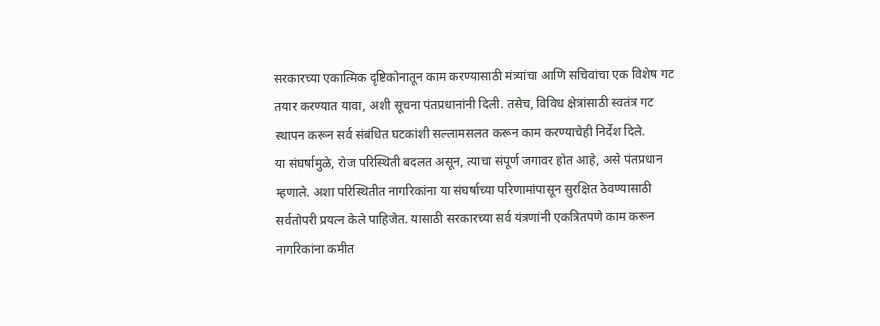सरकारच्या एकात्मिक दृष्टिकोनातून काम करण्यासाठी मंत्र्यांचा आणि सचिवांचा एक विशेष गट तयार करण्यात यावा, अशी सूचना पंतप्रधानांनी दिली. तसेच, विविध क्षेत्रांसाठी स्वतंत्र गट स्थापन करून सर्व संबंधित घटकांशी सल्लामसलत करून काम करण्याचेही निर्देश दिले.
या संघर्षामुळे, रोज परिस्थिती बदलत असून, त्याचा संपूर्ण जगावर होत आहे, असे पंतप्रधान म्हणाले. अशा परिस्थितीत नागरिकांना या संघर्षाच्या परिणामांपासून सुरक्षित ठेवण्यासाठी सर्वतोपरी प्रयत्न केले पाहिजेत. यासाठी सरकारच्या सर्व यंत्रणांनी एकत्रितपणे काम करून नागरिकांना कमीत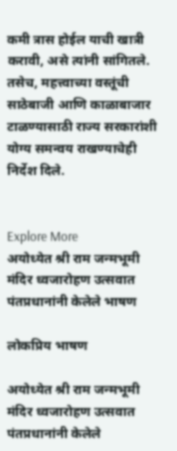कमी त्रास होईल याची खात्री करावी, असे त्यांनी सांगितले. तसेच, महत्त्वाच्या वस्तूंची साठेबाजी आणि काळाबाजार टाळण्यासाठी राज्य सरकारांशी योग्य समन्वय राखण्याचेही निर्देश दिले.


Explore More
अयोध्येत श्री राम जन्मभूमी मंदिर ध्वजारोहण उत्सवात पंतप्रधानांनी केलेले भाषण

लोकप्रिय भाषण

अयोध्येत श्री राम जन्मभूमी मंदिर ध्वजारोहण उत्सवात पंतप्रधानांनी केलेले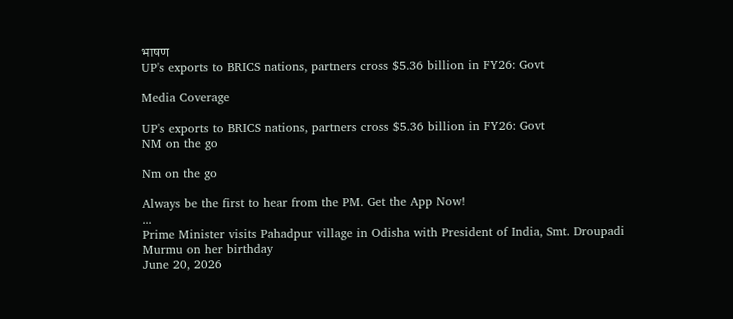भाषण
UP's exports to BRICS nations, partners cross $5.36 billion in FY26: Govt

Media Coverage

UP's exports to BRICS nations, partners cross $5.36 billion in FY26: Govt
NM on the go

Nm on the go

Always be the first to hear from the PM. Get the App Now!
...
Prime Minister visits Pahadpur village in Odisha with President of India, Smt. Droupadi Murmu on her birthday
June 20, 2026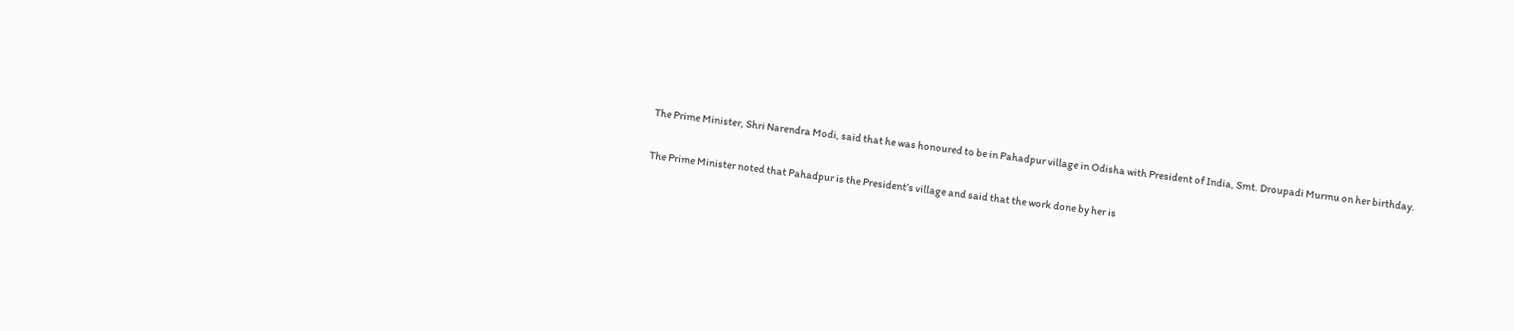The Prime Minister, Shri Narendra Modi, said that he was honoured to be in Pahadpur village in Odisha with President of India, Smt. Droupadi Murmu on her birthday.

The Prime Minister noted that Pahadpur is the President’s village and said that the work done by her is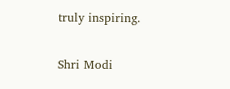truly inspiring.

Shri Modi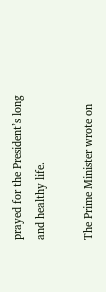prayed for the President’s long and healthy life.

The Prime Minister wrote on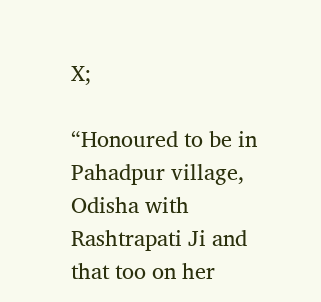X;

“Honoured to be in Pahadpur village, Odisha with Rashtrapati Ji and that too on her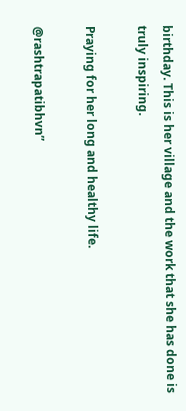birthday. This is her village and the work that she has done is truly inspiring.

Praying for her long and healthy life.

@rashtrapatibhvn”